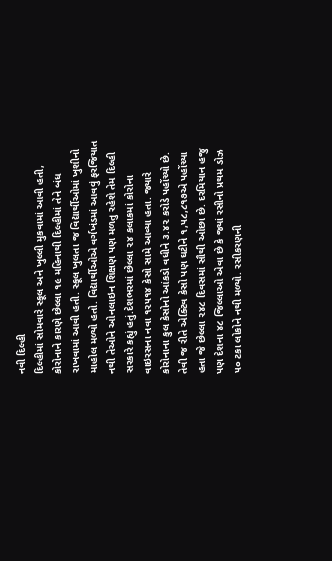નવી દિલ્હી
દિલ્હીમાં સોમવારે સ્કૂલ અને ખુલ્લી મુકવામાં આવી હતી, કોરોનાને કારણે છેલ્લા ૧૯ મહિનાથી દિલ્હીમાં તેને બંધ રાખવામાં આવી હતી. સ્કૂલ ખુલતા જ વિદ્યાર્થીઓમાં ખુશીનો માહોલ મળ્યો હતો. વિદ્યાર્થીઓએ વર્ગખંડમાં આવવું ફરજિયાત નથી તેઓને ઓનલાઇન શિક્ષણ પણ મળતુ રહેશે તેમ દિલ્હી સરકારે કહ્યું હતું.દેશભરમાં છેલ્લા ૨૪ કલાકમાં કોરોના વાઇરસના નવા ૧૨૫૧૪ કેસો સામે આવ્યા હતા. જ્યારે કોરોનાના કુલ કેસોનો આંકડો વધીને ૩.૪૨ કરોડે પહોંચ્યો છે. તેવી જ રીતે એક્ટિવ કેસો પણ ઘટીને ૧,૫૮,૮૧૭એ પહોંચ્યા હતા જે છેલ્લા ૨૪૮ દિવસમાં સૌથી ઓછા છે. દરમિયાન હજુ પણ દેશના ૪૮ જિલ્લાઓ એવા છે કે જ્યાં રસીનો પ્રથમ ડોઝ ૫૦ ટકા લોકોને નથી મળ્યો. રસીકરણની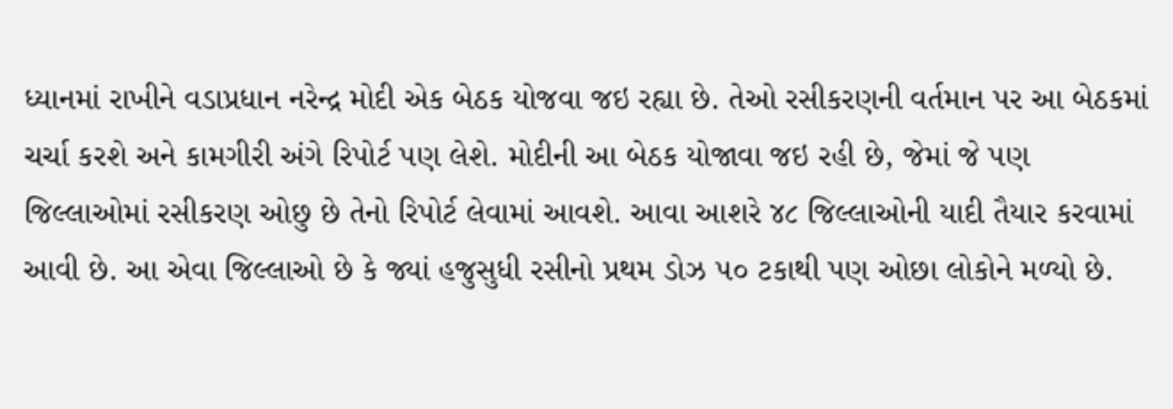ધ્યાનમાં રાખીને વડાપ્રધાન નરેન્દ્ર મોદી એક બેઠક યોજવા જઇ રહ્યા છે. તેઓ રસીકરણની વર્તમાન પર આ બેઠકમાં ચર્ચા કરશે અને કામગીરી અંગે રિપોર્ટ પણ લેશે. મોદીની આ બેઠક યોજાવા જઇ રહી છે, જેમાં જે પણ જિલ્લાઓમાં રસીકરણ ઓછુ છે તેનો રિપોર્ટ લેવામાં આવશે. આવા આશરે ૪૮ જિલ્લાઓની યાદી તૈયાર કરવામાં આવી છે. આ એવા જિલ્લાઓ છે કે જ્યાં હજુસુધી રસીનો પ્રથમ ડોઝ ૫૦ ટકાથી પણ ઓછા લોકોને મળ્યો છે.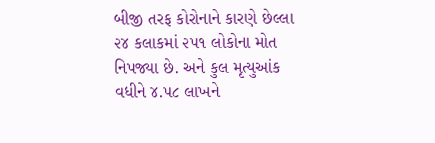બીજી તરફ કોરોનાને કારણે છેલ્લા ૨૪ કલાકમાં ૨૫૧ લોકોના મોત નિપજ્યા છે. અને કુલ મૃત્યુઆંક વધીને ૪.૫૮ લાખને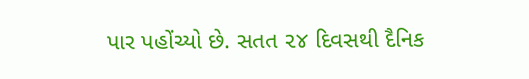પાર પહોંચ્યો છે. સતત ૨૪ દિવસથી દૈનિક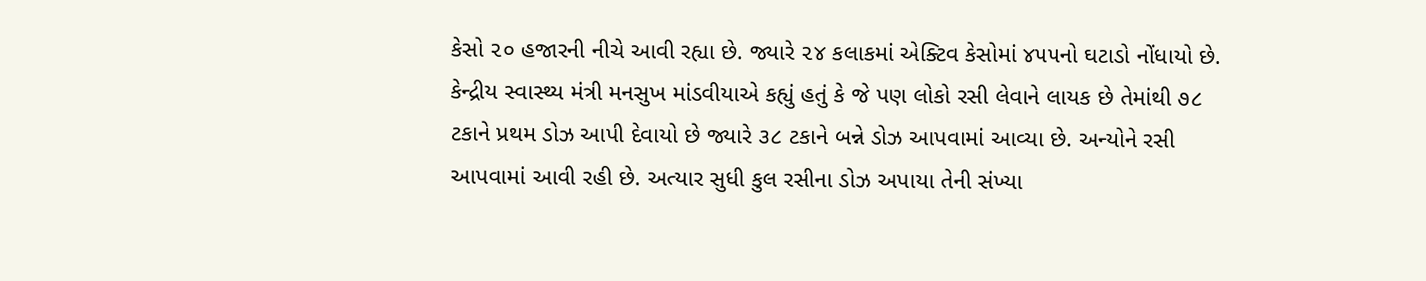કેસો ૨૦ હજારની નીચે આવી રહ્યા છે. જ્યારે ૨૪ કલાકમાં એક્ટિવ કેસોમાં ૪૫૫નો ઘટાડો નોંધાયો છે. કેન્દ્રીય સ્વાસ્થ્ય મંત્રી મનસુખ માંડવીયાએ કહ્યું હતું કે જે પણ લોકો રસી લેવાને લાયક છે તેમાંથી ૭૮ ટકાને પ્રથમ ડોઝ આપી દેવાયો છે જ્યારે ૩૮ ટકાને બન્ને ડોઝ આપવામાં આવ્યા છે. અન્યોને રસી આપવામાં આવી રહી છે. અત્યાર સુધી કુલ રસીના ડોઝ અપાયા તેની સંખ્યા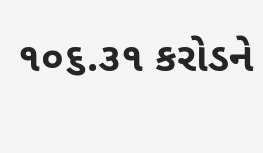૧૦૬.૩૧ કરોડને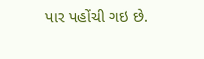પાર પહોંચી ગઇ છે.